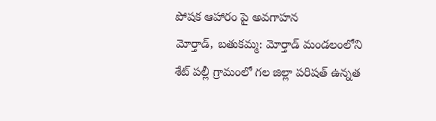పోషక ఆహారం పై అవగాహన
మోర్తాడ్, బతుకమ్మ: మోర్తాడ్ మండలంలోని శేట్ పల్లీ గ్రామంలో గల జిల్లా పరిషత్ ఉన్నత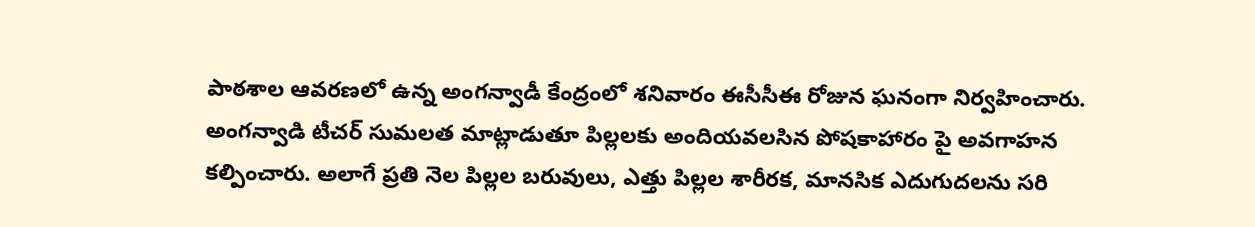పాఠశాల ఆవరణలో ఉన్న అంగన్వాడీ కేంద్రంలో శనివారం ఈసీసీఈ రోజున ఘనంగా నిర్వహించారు. అంగన్వాడి టీచర్ సుమలత మాట్లాడుతూ పిల్లలకు అందియవలసిన పోషకాహారం పై అవగాహన కల్పించారు. అలాగే ప్రతి నెల పిల్లల బరువులు, ఎత్తు పిల్లల శారీరక, మానసిక ఎదుగుదలను సరి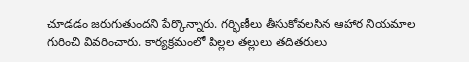చూడడం జరుగుతుందని పేర్కొన్నారు. గర్భిణీలు తీసుకోవలసిన ఆహార నియమాల గురించి వివరించారు. కార్యక్రమంలో పిల్లల తల్లులు తదితరులు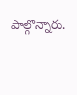పాల్గొన్నారు.